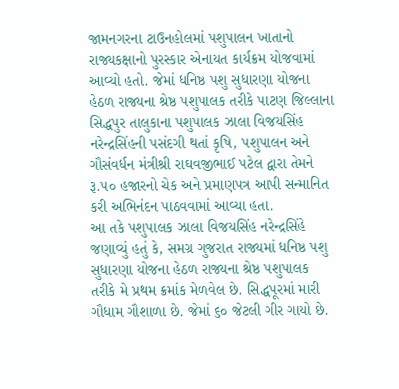જામનગરના ટાઉનહોલમાં પશુપાલન ખાતાનો રાજ્યકક્ષાનો પુરસ્કાર એનાયત કાર્યક્રમ યોજવામાં આવ્યો હતો. જેમાં ધનિષ્ઠ પશુ સુધારણા યોજના હેઠળ રાજ્યના શ્રેષ્ઠ પશુપાલક તરીકે પાટણ જિલ્લાના સિદ્ધપુર તાલુકાના પશુપાલક ઝાલા વિજયસિંહ નરેન્દ્રસિંહની પસંદગી થતાં કૃષિ, પશુપાલન અને ગૌસંવર્ધન મંત્રીશ્રી રાઘવજીભાઈ પટેલ દ્વારા તેમને રૂ.૫૦ હજારનો ચેક અને પ્રમાણપત્ર આપી સન્માનિત કરી અભિનંદન પાઠવવામાં આવ્યા હતા.
આ તકે પશુપાલક ઝાલા વિજયસિંહ નરેન્દ્રસિંહે જણાવ્યું હતું કે, સમગ્ર ગુજરાત રાજ્યમાં ધનિષ્ઠ પશુ સુધારણા યોજના હેઠળ રાજ્યના શ્રેષ્ઠ પશુપાલક તરીકે મે પ્રથમ ક્રમાંક મેળવેલ છે. સિદ્ધપૂરમાં મારી ગૌધામ ગૌશાળા છે. જેમાં ૬૦ જેટલી ગીર ગાયો છે.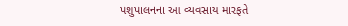પશુપાલનના આ વ્યવસાય મારફતે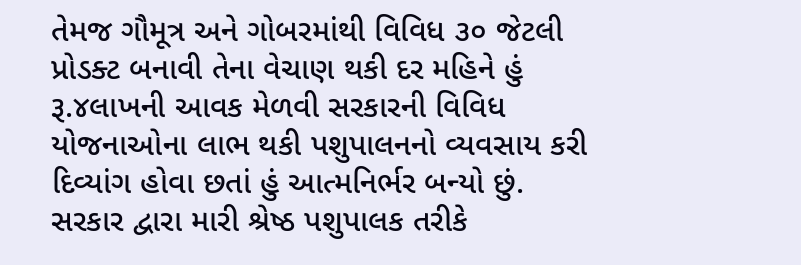તેમજ ગૌમૂત્ર અને ગોબરમાંથી વિવિધ ૩૦ જેટલી પ્રોડક્ટ બનાવી તેના વેચાણ થકી દર મહિને હું રૂ.૪લાખની આવક મેળવી સરકારની વિવિધ યોજનાઓના લાભ થકી પશુપાલનનો વ્યવસાય કરી દિવ્યાંગ હોવા છતાં હું આત્મનિર્ભર બન્યો છું. સરકાર દ્વારા મારી શ્રેષ્ઠ પશુપાલક તરીકે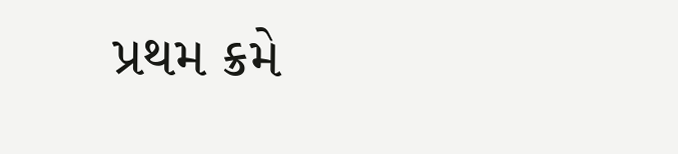પ્રથમ ક્રમે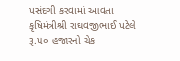પસંદગી કરવામાં આવતા કૃષિમંત્રીશ્રી રાઘવજીભાઈ પટેલે રૂ.૫૦ હજારનો ચેક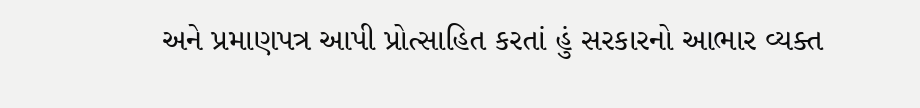અને પ્રમાણપત્ર આપી પ્રોત્સાહિત કરતાં હું સરકારનો આભાર વ્યક્ત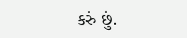કરું છું.